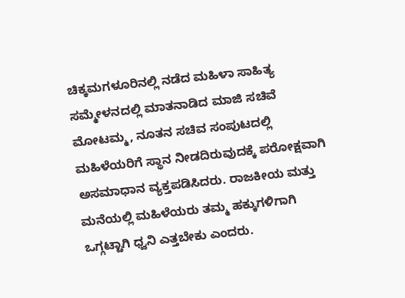ಚಿಕ್ಕಮಗಳೂರಿನಲ್ಲಿ ನಡೆದ ಮಹಿಳಾ ಸಾಹಿತ್ಯ ಸಮ್ಮೇಳನದಲ್ಲಿ ಮಾತನಾಡಿದ ಮಾಜಿ ಸಚಿವೆ ಮೋಟಮ್ಮ, ನೂತನ ಸಚಿವ ಸಂಪುಟದಲ್ಲಿ ಮಹಿಳೆಯರಿಗೆ ಸ್ಥಾನ ನೀಡದಿರುವುದಕ್ಕೆ ಪರೋಕ್ಷವಾಗಿ ಅಸಮಾಧಾನ ವ್ಯಕ್ತಪಡಿಸಿದರು. ರಾಜಕೀಯ ಮತ್ತು ಮನೆಯಲ್ಲಿ ಮಹಿಳೆಯರು ತಮ್ಮ ಹಕ್ಕುಗಳಿಗಾಗಿ ಒಗ್ಗಟ್ಟಾಗಿ ಧ್ವನಿ ಎತ್ತಬೇಕು ಎಂದರು.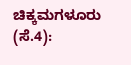ಚಿಕ್ಕಮಗಳೂರು (ಸೆ.4):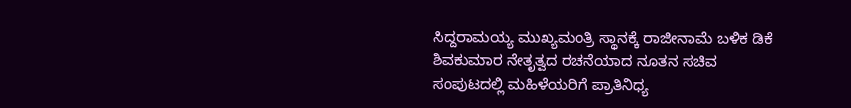ಸಿದ್ದರಾಮಯ್ಯ ಮುಖ್ಯಮಂತ್ರಿ ಸ್ಥಾನಕ್ಕೆ ರಾಜೀನಾಮೆ ಬಳಿಕ ಡಿಕೆ ಶಿವಕುಮಾರ ನೇತೃತ್ವದ ರಚನೆಯಾದ ನೂತನ ಸಚಿವ ಸಂಪುಟದಲ್ಲಿ ಮಹಿಳೆಯರಿಗೆ ಪ್ರಾತಿನಿಧ್ಯ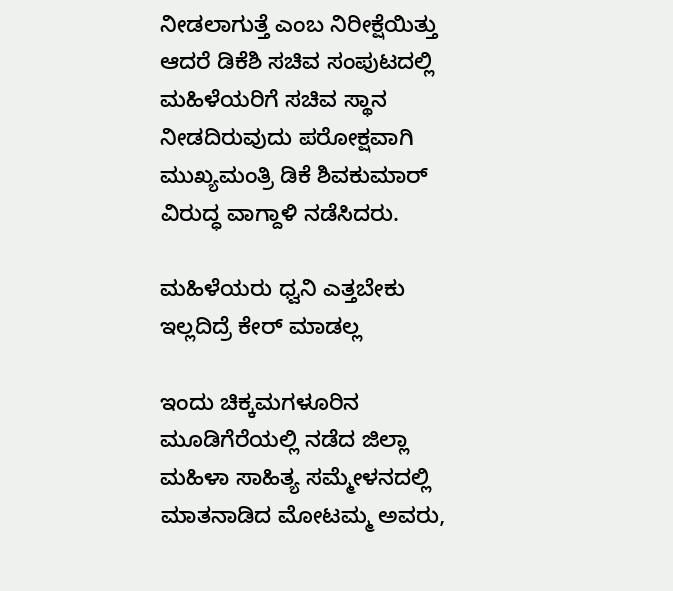ನೀಡಲಾಗುತ್ತೆ ಎಂಬ ನಿರೀಕ್ಷೆಯಿತ್ತು ಆದರೆ ಡಿಕೆಶಿ ಸಚಿವ ಸಂಪುಟದಲ್ಲಿ ಮಹಿಳೆಯರಿಗೆ ಸಚಿವ ಸ್ಥಾನ ನೀಡದಿರುವುದು ಪರೋಕ್ಷವಾಗಿ ಮುಖ್ಯಮಂತ್ರಿ ಡಿಕೆ ಶಿವಕುಮಾರ್ ವಿರುದ್ಧ ವಾಗ್ದಾಳಿ ನಡೆಸಿದರು.

ಮಹಿಳೆಯರು ಧ್ವನಿ ಎತ್ತಬೇಕು ಇಲ್ಲದಿದ್ರೆ ಕೇರ್ ಮಾಡಲ್ಲ

ಇಂದು ಚಿಕ್ಕಮಗಳೂರಿನ ಮೂಡಿಗೆರೆಯಲ್ಲಿ ನಡೆದ ಜಿಲ್ಲಾ ಮಹಿಳಾ ಸಾಹಿತ್ಯ ಸಮ್ಮೇಳನದಲ್ಲಿ ಮಾತನಾಡಿದ ಮೋಟಮ್ಮ ಅವರು,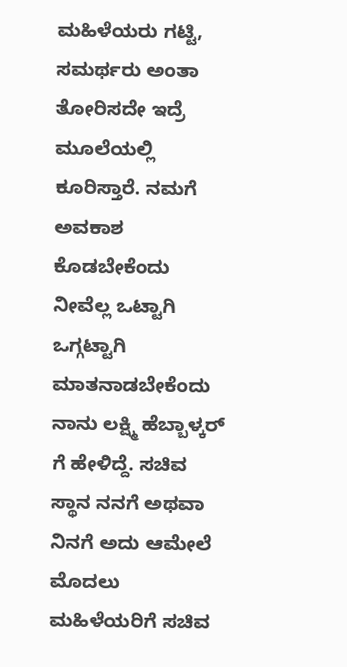ಮಹಿಳೆಯರು ಗಟ್ಟಿ, ಸಮರ್ಥರು ಅಂತಾ ತೋರಿಸದೇ ಇದ್ರೆ ಮೂಲೆಯಲ್ಲಿ ಕೂರಿಸ್ತಾರೆ. ನಮಗೆ ಅವಕಾಶ ಕೊಡಬೇಕೆಂದು ನೀವೆಲ್ಲ ಒಟ್ಟಾಗಿ ಒಗ್ಗಟ್ಟಾಗಿ ಮಾತನಾಡಬೇಕೆಂದು ನಾನು ಲಕ್ಷ್ಮಿ ಹೆಬ್ಬಾಳ್ಕರ್ ಗೆ ಹೇಳಿದ್ದೆ. ಸಚಿವ ಸ್ಥಾನ ನನಗೆ ಅಥವಾ ನಿನಗೆ ಅದು ಆಮೇಲೆ ಮೊದಲು ಮಹಿಳೆಯರಿಗೆ ಸಚಿವ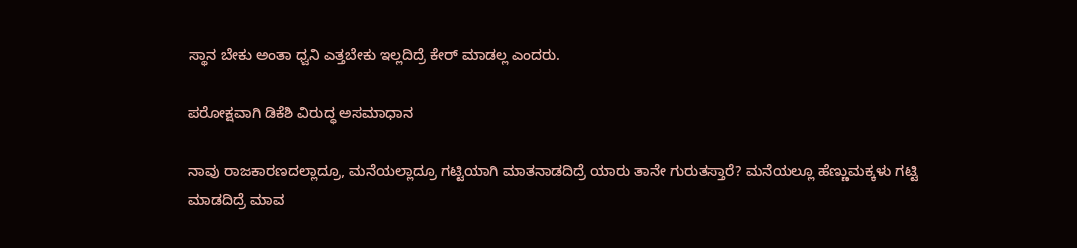ಸ್ಥಾನ ಬೇಕು ಅಂತಾ ಧ್ವನಿ ಎತ್ತಬೇಕು ಇಲ್ಲದಿದ್ರೆ ಕೇರ್‌ ಮಾಡಲ್ಲ ಎಂದರು.

ಪರೋಕ್ಷವಾಗಿ ಡಿಕೆಶಿ ವಿರುದ್ಧ ಅಸಮಾಧಾನ

ನಾವು ರಾಜಕಾರಣದಲ್ಲಾದ್ರೂ, ಮನೆಯಲ್ಲಾದ್ರೂ ಗಟ್ಟಿಯಾಗಿ ಮಾತನಾಡದಿದ್ರೆ ಯಾರು ತಾನೇ ಗುರುತಸ್ತಾರೆ? ಮನೆಯಲ್ಲೂ ಹೆಣ್ಣುಮಕ್ಕಳು ಗಟ್ಟಿ ಮಾಡದಿದ್ರೆ ಮಾವ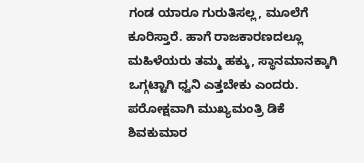ಗಂಡ ಯಾರೂ ಗುರುತಿಸಲ್ಲ, ಮೂಲೆಗೆ ಕೂರಿಸ್ತಾರೆ. ಹಾಗೆ ರಾಜಕಾರಣದಲ್ಲೂ ಮಹಿಳೆಯರು ತಮ್ಮ ಹಕ್ಕು, ಸ್ಥಾನಮಾನಕ್ಕಾಗಿ ಒಗ್ಗಟ್ಟಾಗಿ ಧ್ವನಿ ಎತ್ತಬೇಕು ಎಂದರು. ಪರೋಕ್ಷವಾಗಿ ಮುಖ್ಯಮಂತ್ರಿ ಡಿಕೆ ಶಿವಕುಮಾರ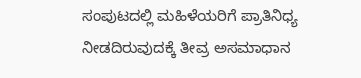ಸಂಪುಟದಲ್ಲಿ ಮಹಿಳೆಯರಿಗೆ ಪ್ರಾತಿನಿಧ್ಯ ನೀಡದಿರುವುದಕ್ಕೆ ತೀವ್ರ ಅಸಮಾಧಾನ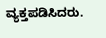ವ್ಯಕ್ತಪಡಿಸಿದರು.